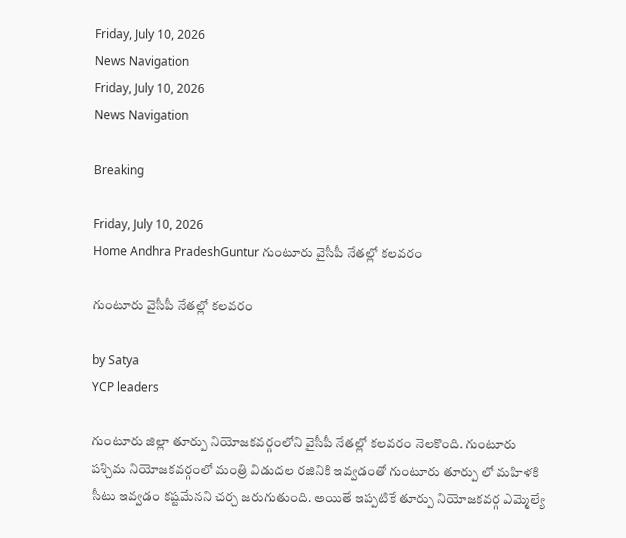Friday, July 10, 2026
News Navigation
Friday, July 10, 2026
News Navigation

Breaking

Friday, July 10, 2026
Home Andhra PradeshGuntur గుంటూరు వైసీపీ నేతల్లో కలవరం

గుంటూరు వైసీపీ నేతల్లో కలవరం

by Satya
YCP leaders

గుంటూరు జిల్లా తూర్పు నియోజకవర్గంలోని వైసీపీ నేతల్లో కలవరం నెలకొంది. గుంటూరు పశ్చిమ నియోజకవర్గంలో మంత్రి విడుదల రజినికి ఇవ్వడంతో గుంటూరు తూర్పు లో మహిళకి సీటు ఇవ్వడం కష్టమేనని చర్చ జరుగుతుంది. అయితే ఇప్పటికే తూర్పు నియోజకవర్గ ఎమ్మెల్యే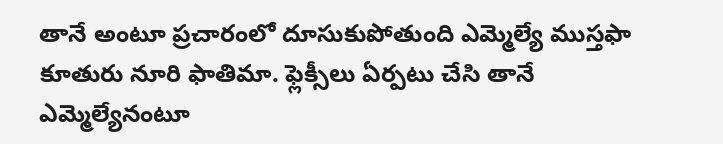తానే అంటూ ప్రచారంలో దూసుకుపోతుంది ఎమ్మెల్యే ముస్తఫా కూతురు నూరి ఫాతిమా. ఫ్లెక్సీలు ఏర్పటు చేసి తానే ఎమ్మెల్యేనంటూ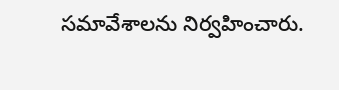సమావేశాలను నిర్వహించారు.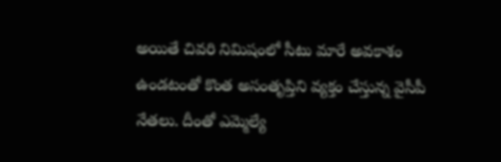అయితే చివరి నిమిషంలో సీటు మారే అవకాశం ఉండటంతో కొంత అసంతృప్తిని వ్యక్తం చేస్తున్న వైసీపీ నేతలు. దీంతో ఎమ్మెల్యే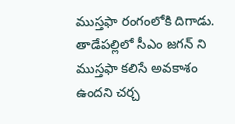ముస్తఫా రంగంలోకి దిగాడు. తాడేపల్లిలో సీఎం జగన్ ని ముస్తఫా కలిసే అవకాశం ఉందని చర్చ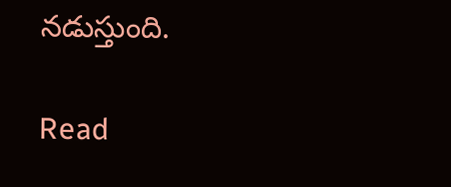నడుస్తుంది.

Read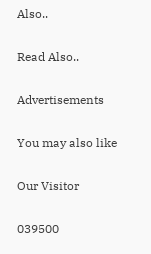Also..

Read Also..

Advertisements

You may also like

Our Visitor

039500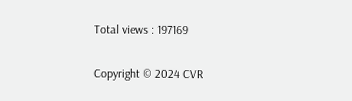Total views : 197169

Copyright © 2024 CVR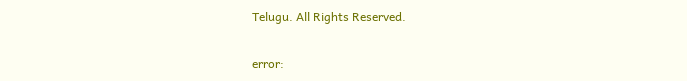Telugu. All Rights Reserved.

error: